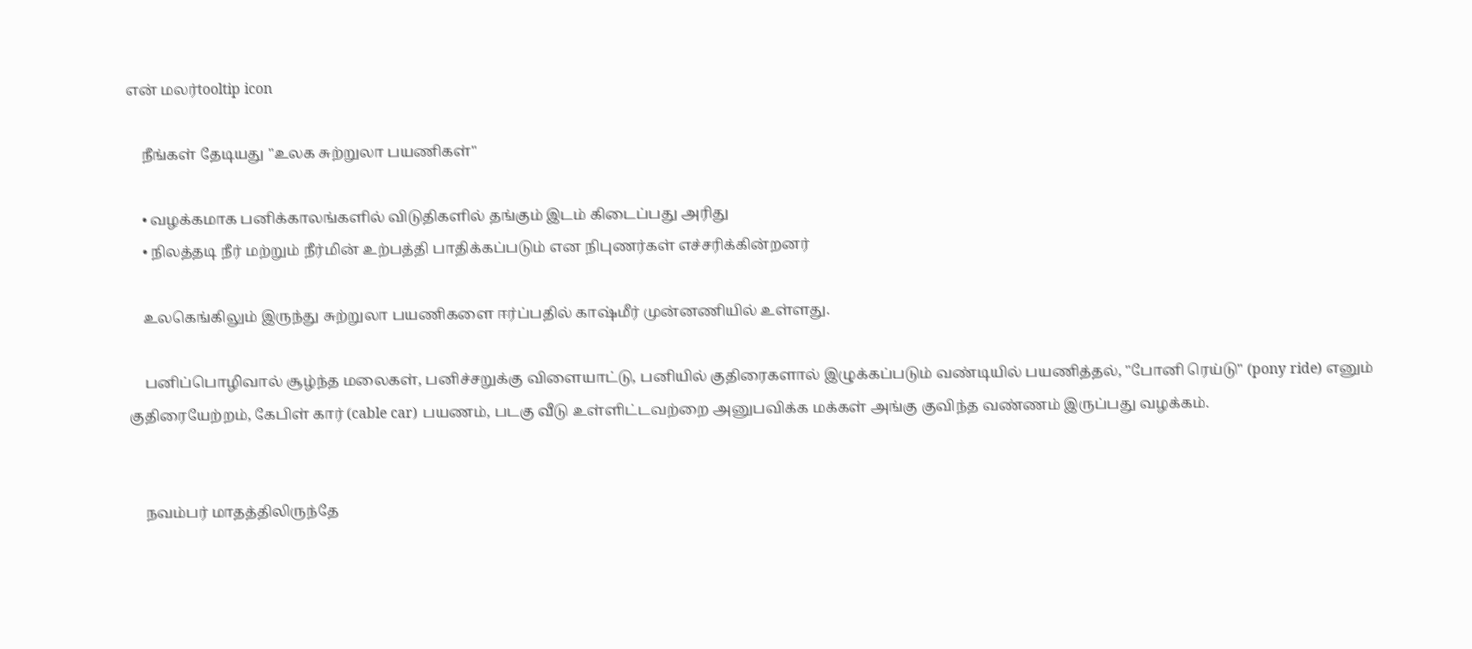என் மலர்tooltip icon

    நீங்கள் தேடியது "உலக சுற்றுலா பயணிகள்"

    • வழக்கமாக பனிக்காலங்களில் விடுதிகளில் தங்கும் இடம் கிடைப்பது அரிது
    • நிலத்தடி நீர் மற்றும் நீர்மின் உற்பத்தி பாதிக்கப்படும் என நிபுணர்கள் எச்சரிக்கின்றனர்

    உலகெங்கிலும் இருந்து சுற்றுலா பயணிகளை ஈர்ப்பதில் காஷ்மீர் முன்னணியில் உள்ளது.

    பனிப்பொழிவால் சூழ்ந்த மலைகள், பனிச்சறுக்கு விளையாட்டு, பனியில் குதிரைகளால் இழுக்கப்படும் வண்டியில் பயணித்தல், "போனி ரெய்டு" (pony ride) எனும் குதிரையேற்றம், கேபிள் கார் (cable car) பயணம், படகு வீடு உள்ளிட்டவற்றை அனுபவிக்க மக்கள் அங்கு குவிந்த வண்ணம் இருப்பது வழக்கம்.


    நவம்பர் மாதத்திலிருந்தே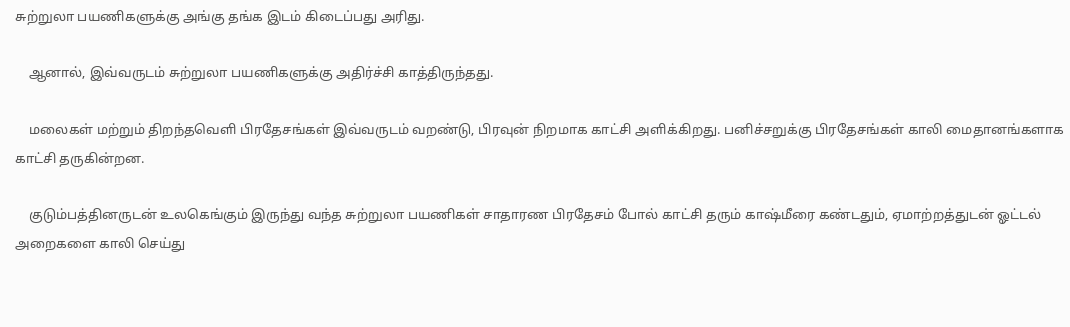சுற்றுலா பயணிகளுக்கு அங்கு தங்க இடம் கிடைப்பது அரிது.

    ஆனால், இவ்வருடம் சுற்றுலா பயணிகளுக்கு அதிர்ச்சி காத்திருந்தது.

    மலைகள் மற்றும் திறந்தவெளி பிரதேசங்கள் இவ்வருடம் வறண்டு, பிரவுன் நிறமாக காட்சி அளிக்கிறது. பனிச்சறுக்கு பிரதேசங்கள் காலி மைதானங்களாக காட்சி தருகின்றன.

    குடும்பத்தினருடன் உலகெங்கும் இருந்து வந்த சுற்றுலா பயணிகள் சாதாரண பிரதேசம் போல் காட்சி தரும் காஷ்மீரை கண்டதும், ஏமாற்றத்துடன் ஓட்டல் அறைகளை காலி செய்து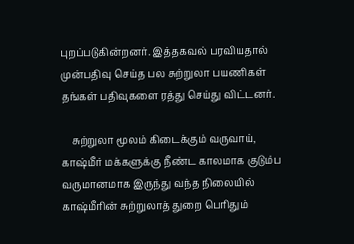புறப்படுகின்றனர். இத்தகவல் பரவியதால் முன்பதிவு செய்த பல சுற்றுலா பயணிகள் தங்கள் பதிவுகளை ரத்து செய்து விட்டனர்.

    சுற்றுலா மூலம் கிடைக்கும் வருவாய், காஷ்மீர் மக்களுக்கு நீண்ட காலமாக குடும்ப வருமானமாக இருந்து வந்த நிலையில் காஷ்மீரின் சுற்றுலாத் துறை பெரிதும்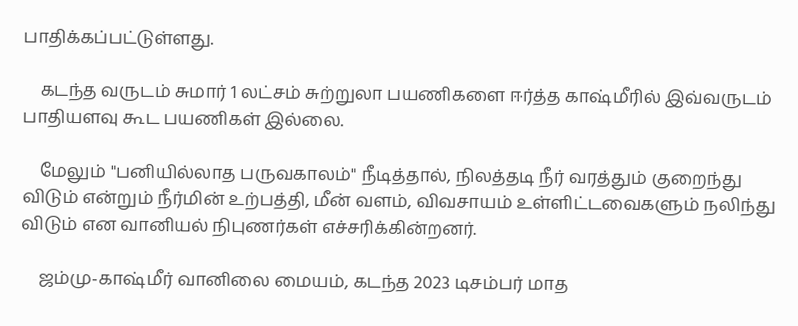பாதிக்கப்பட்டுள்ளது.

    கடந்த வருடம் சுமார் 1 லட்சம் சுற்றுலா பயணிகளை ஈர்த்த காஷ்மீரில் இவ்வருடம் பாதியளவு கூட பயணிகள் இல்லை.

    மேலும் "பனியில்லாத பருவகாலம்" நீடித்தால், நிலத்தடி நீர் வரத்தும் குறைந்து விடும் என்றும் நீர்மின் உற்பத்தி, மீன் வளம், விவசாயம் உள்ளிட்டவைகளும் நலிந்து விடும் என வானியல் நிபுணர்கள் எச்சரிக்கின்றனர்.

    ஜம்மு-காஷ்மீர் வானிலை மையம், கடந்த 2023 டிசம்பர் மாத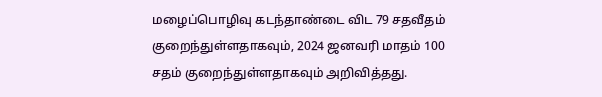மழைப்பொழிவு கடந்தாண்டை விட 79 சதவீதம் குறைந்துள்ளதாகவும், 2024 ஜனவரி மாதம் 100 சதம் குறைந்துள்ளதாகவும் அறிவித்தது.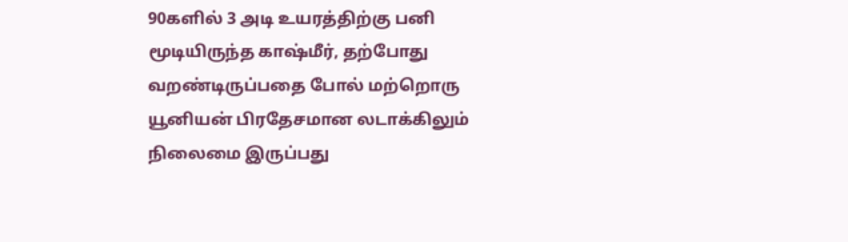90களில் 3 அடி உயரத்திற்கு பனி மூடியிருந்த காஷ்மீர், தற்போது வறண்டிருப்பதை போல் மற்றொரு யூனியன் பிரதேசமான லடாக்கிலும் நிலைமை இருப்பது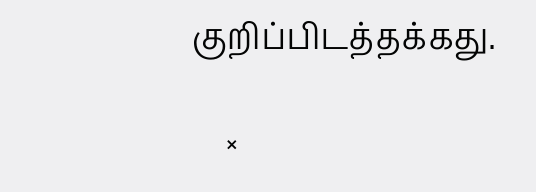குறிப்பிடத்தக்கது.

    ×